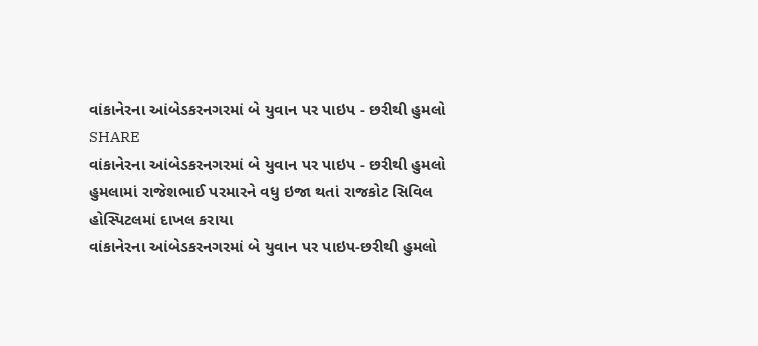વાંકાનેરના આંબેડકરનગરમાં બે યુવાન પર પાઇપ - છરીથી હુમલો
SHARE
વાંકાનેરના આંબેડકરનગરમાં બે યુવાન પર પાઇપ - છરીથી હુમલો
હુમલામાં રાજેશભાઈ પરમારને વધુ ઇજા થતાં રાજકોટ સિવિલ હોસ્પિટલમાં દાખલ કરાયા
વાંકાનેરના આંબેડકરનગરમાં બે યુવાન પર પાઇપ-છરીથી હુમલો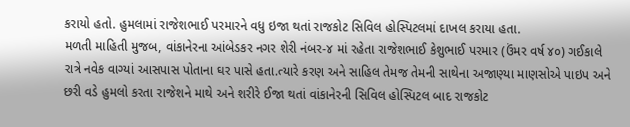કરાયો હતો. હુમલામાં રાજેશભાઈ પરમારને વધુ ઇજા થતાં રાજકોટ સિવિલ હોસ્પિટલમાં દાખલ કરાયા હતા.
મળતી માહિતી મુજબ, વાંકાનેરના આંબેડકર નગર શેરી નંબર-૪ માં રહેતા રાજેશભાઈ કેશુભાઈ પરમાર (ઉંમર વર્ષ ૪૦) ગઈકાલે રાત્રે નવેક વાગ્યાં આસપાસ પોતાના ઘર પાસે હતા.ત્યારે કરણ અને સાહિલ તેમજ તેમની સાથેના અજાણ્યા માણસોએ પાઇપ અને છરી વડે હુમલો કરતા રાજેશને માથે અને શરીરે ઈજા થતાં વાંકાનેરની સિવિલ હોસ્પિટલ બાદ રાજકોટ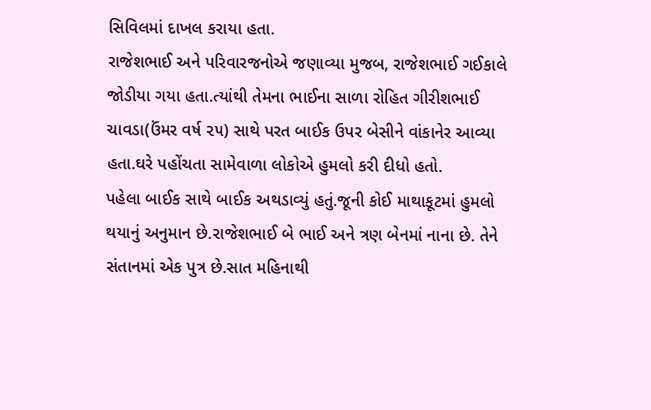સિવિલમાં દાખલ કરાયા હતા.
રાજેશભાઈ અને પરિવારજનોએ જણાવ્યા મુજબ, રાજેશભાઈ ગઈકાલે જોડીયા ગયા હતા.ત્યાંથી તેમના ભાઈના સાળા રોહિત ગીરીશભાઈ ચાવડા(ઉંમર વર્ષ ૨૫) સાથે પરત બાઈક ઉપર બેસીને વાંકાનેર આવ્યા હતા.ઘરે પહોંચતા સામેવાળા લોકોએ હુમલો કરી દીધો હતો.
પહેલા બાઈક સાથે બાઈક અથડાવ્યું હતું.જૂની કોઈ માથાકૂટમાં હુમલો થયાનું અનુમાન છે.રાજેશભાઈ બે ભાઈ અને ત્રણ બેનમાં નાના છે. તેને સંતાનમાં એક પુત્ર છે.સાત મહિનાથી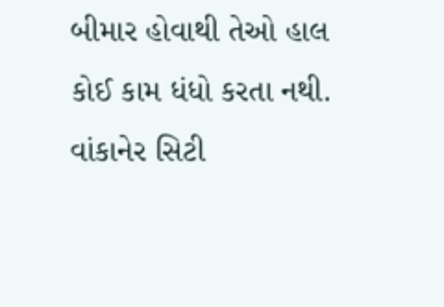બીમાર હોવાથી તેઓ હાલ કોઈ કામ ધંધો કરતા નથી. વાંકાનેર સિટી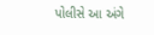પોલીસે આ અંગે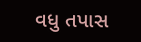વધુ તપાસ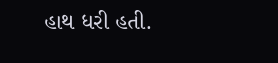હાથ ધરી હતી.